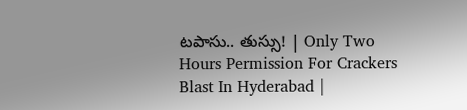టపాసు.. తుస్సు! | Only Two Hours Permission For Crackers Blast In Hyderabad |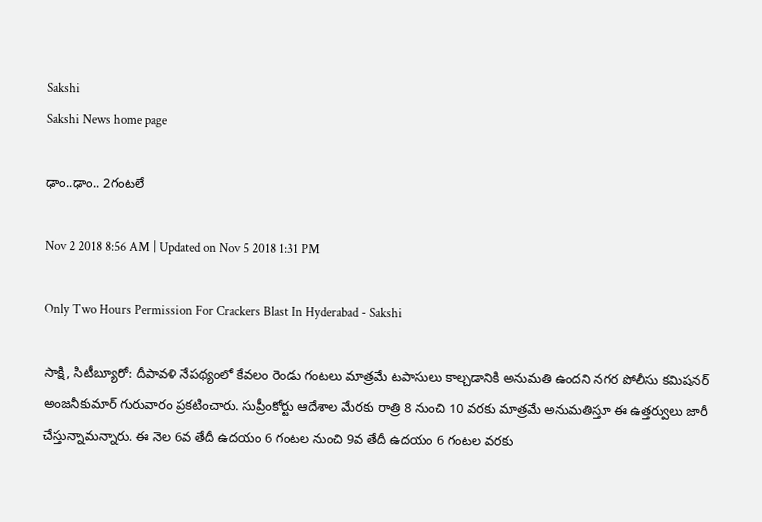Sakshi
Sakshi News home page

ఢాం..ఢాం.. 2గంటలే

Nov 2 2018 8:56 AM | Updated on Nov 5 2018 1:31 PM

Only Two Hours Permission For Crackers Blast In Hyderabad - Sakshi

సాక్షి, సిటీబ్యూరో: దీపావళి నేపథ్యంలో కేవలం రెండు గంటలు మాత్రమే టపాసులు కాల్చడానికి అనుమతి ఉందని నగర పోలీసు కమిషనర్‌ అంజనీకుమార్‌ గురువారం ప్రకటించారు. సుప్రీంకోర్టు ఆదేశాల మేరకు రాత్రి 8 నుంచి 10 వరకు మాత్రమే అనుమతిస్తూ ఈ ఉత్తర్వులు జారీ చేస్తున్నామన్నారు. ఈ నెల 6వ తేదీ ఉదయం 6 గంటల నుంచి 9వ తేదీ ఉదయం 6 గంటల వరకు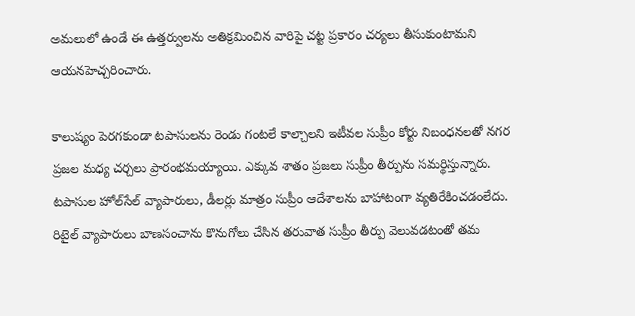అమలులో ఉండే ఈ ఉత్తర్వులను అతిక్రమించిన వారిపై చట్ట ప్రకారం చర్యలు తీసుకుంటామని ఆయనహెచ్చరించారు.

కాలుష్యం పెరగకుండా టపాసులను రెండు గంటలే కాల్చాలని ఇటీవల సుప్రీం కోర్టు నిబంధనలతో నగర ప్రజల మధ్య చర్చలు ప్రారంభమయ్యాయి. ఎక్కువ శాతం ప్రజలు సుప్రీం తీర్పును సమర్థిస్తున్నారు. టపాసుల హోల్‌సేల్‌ వ్యాపారులు, డీలర్లు మాత్రం సుప్రీం ఆదేశాలను బాహాటంగా వ్యతిరేకించడంలేదు. రిటైల్‌ వ్యాపారులు బాణసంచాను కొనుగోలు చేసిన తరువాత సుప్రీం తీర్పు వెలువడటంతో తమ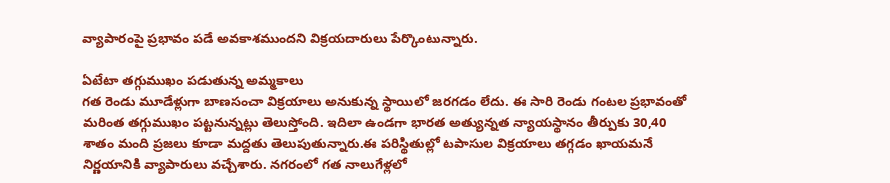వ్యాపారంపై ప్రభావం పడే అవకాశముందని విక్రయదారులు పేర్కొంటున్నారు.

ఏటేటా తగ్గుముఖం పడుతున్న అమ్మకాలు
గత రెండు మూడేళ్లుగా బాణసంచా విక్రయాలు అనుకున్న స్థాయిలో జరగడం లేదు. ఈ సారి రెండు గంటల ప్రభావంతో మరింత తగ్గుముఖం పట్టనున్నట్లు తెలుస్తోంది. ఇదిలా ఉండగా భారత అత్యున్నత న్యాయస్థానం తీర్పుకు 30,40 శాతం మంది ప్రజలు కూడా మద్దతు తెలుపుతున్నారు.ఈ పరిస్థితుల్లో టపాసుల విక్రయాలు తగ్గడం ఖాయమనే నిర్ణయానికి వ్యాపారులు వచ్చేశారు. నగరంలో గత నాలుగేళ్లలో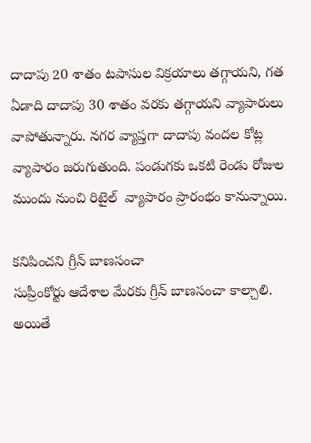దాదాపు 20 శాతం టపాసుల విక్రయాలు తగ్గాయని, గత ఏడాది దాదాపు 30 శాతం వరకు తగ్గాయని వ్యాపారులు  వాపోతున్నారు. నగర వ్యాప్తగా దాదాపు వందల కోట్ల వ్యాపారం జరుగుతుంది. పండుగకు ఒకటి రెండు రోజుల ముందు నుంచి రిటైల్‌  వ్యాపారం ప్రారంభం కానున్నాయి.

కనిపించని గ్రీన్‌ బాణసంచా
సుప్రీంకోర్టు ఆదేశాల మేరకు గ్రీన్‌ బాణసంచా కాల్చాలి. అయితే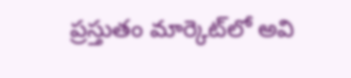ప్రస్తుతం మార్కెట్‌లో అవి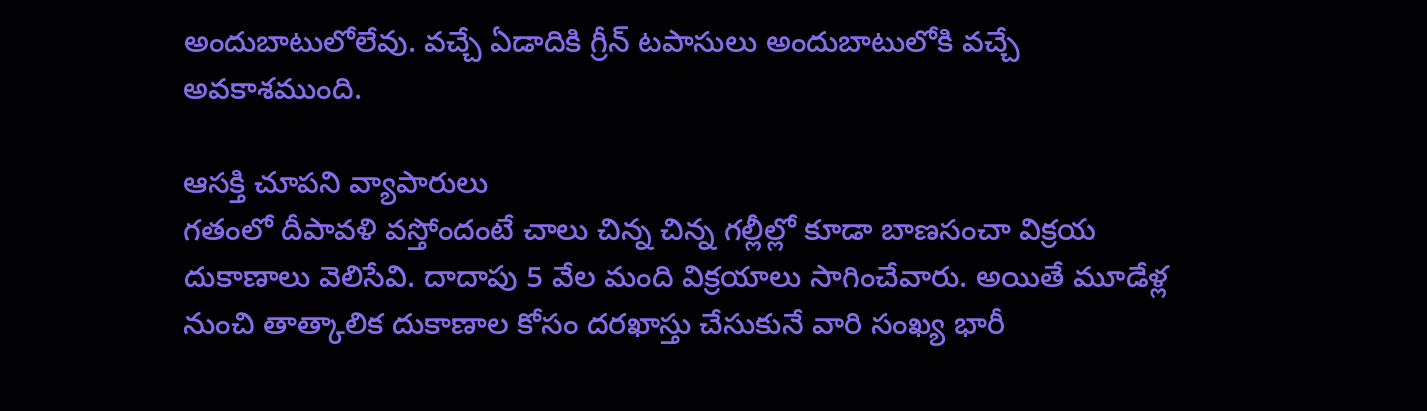అందుబాటులోలేవు. వచ్చే ఏడాదికి గ్రీన్‌ టపాసులు అందుబాటులోకి వచ్చే అవకాశముంది.

ఆసక్తి చూపని వ్యాపారులు
గతంలో దీపావళి వస్తోందంటే చాలు చిన్న చిన్న గల్లీల్లో కూడా బాణసంచా విక్రయ దుకాణాలు వెలిసేవి. దాదాపు 5 వేల మంది విక్రయాలు సాగించేవారు. అయితే మూడేళ్ల నుంచి తాత్కాలిక దుకాణాల కోసం దరఖాస్తు చేసుకునే వారి సంఖ్య భారీ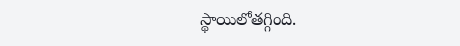స్థాయిలోతగ్గింది.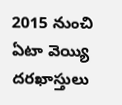2015 నుంచి ఏటా వెయ్యి దరఖాస్తులు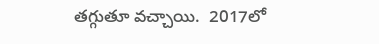తగ్గుతూ వచ్చాయి.  2017లో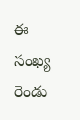ఈ సంఖ్య రెండు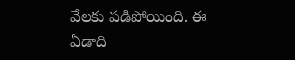వేలకు పడిపోయింది. ఈ ఏడాది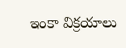ఇంకా విక్రయాలు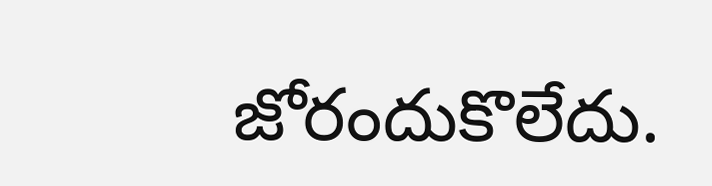జోరందుకొలేదు.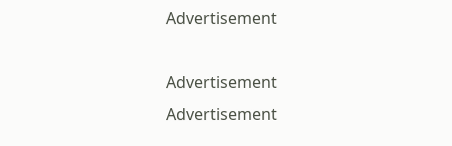Advertisement

Advertisement
Advertisement